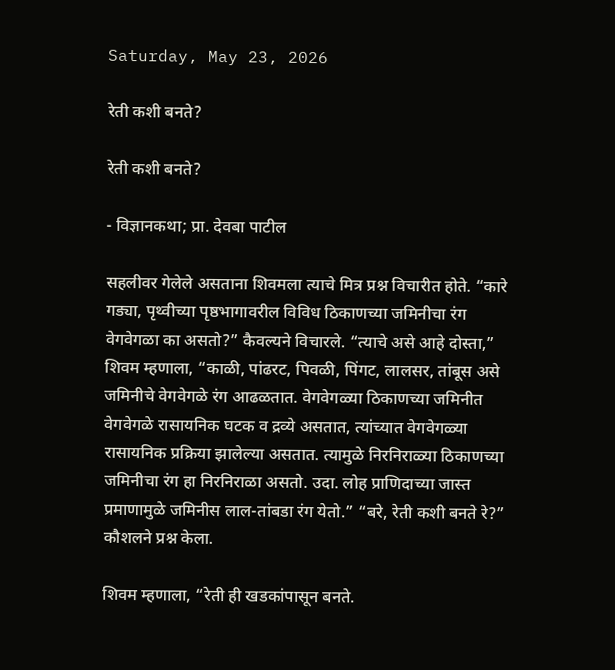Saturday, May 23, 2026

रेती कशी बनते?

रेती कशी बनते?

- विज्ञानकथा; प्रा. देवबा पाटील

सहलीवर गेलेले असताना शिवमला त्याचे मित्र प्रश्न विचारीत होते. “कारे गड्या, पृथ्वीच्या पृष्ठभागावरील विविध ठिकाणच्या जमिनीचा रंग वेगवेगळा का असतो?” कैवल्यने विचारले. “त्याचे असे आहे दोस्ता,” शिवम म्हणाला, “काळी, पांढरट, पिवळी, पिंगट, लालसर, तांबूस असे जमिनीचे वेगवेगळे रंग आढळतात. वेगवेगळ्या ठिकाणच्या जमिनीत वेगवेगळे रासायनिक घटक व द्रव्ये असतात, त्यांच्यात वेगवेगळ्या रासायनिक प्रक्रिया झालेल्या असतात. त्यामुळे निरनिराळ्या ठिकाणच्या जमिनीचा रंग हा निरनिराळा असतो. उदा. लोह प्राणिदाच्या जास्त प्रमाणामुळे जमिनीस लाल-तांबडा रंग येतो.” “बरे, रेती कशी बनते रे?” कौशलने प्रश्न केला.

शिवम म्हणाला, “रेती ही खडकांपासून बनते.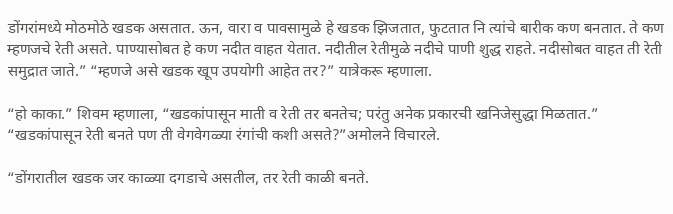डोंगरांमध्ये मोठमोठे खडक असतात. ऊन, वारा व पावसामुळे हे खडक झिजतात, फुटतात नि त्यांचे बारीक कण बनतात. ते कण म्हणजचे रेती असते. पाण्यासोबत हे कण नदीत वाहत येतात. नदीतील रेतीमुळे नदीचे पाणी शुद्ध राहते. नदीसोबत वाहत ती रेती समुद्रात जाते.” “म्हणजे असे खडक खूप उपयोगी आहेत तर?” यात्रेकरू म्हणाला.

“हो काका.” शिवम म्हणाला, “खडकांपासून माती व रेती तर बनतेच; परंतु अनेक प्रकारची खनिजेसुद्धा मिळतात.” “खडकांपासून रेती बनते पण ती वेगवेगळ्या रंगांची कशी असते?”अमोलने विचारले.

“डोंगरातील खडक जर काळ्या दगडाचे असतील, तर रेती काळी बनते.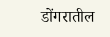डोंगरातील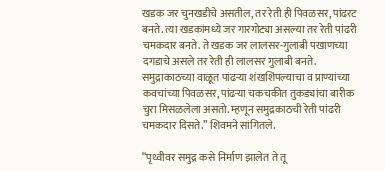खडक जर चुनखडीचे असतील, तर रेती ही पिवळसर, पांढरट बनते. त्या खडकांमध्ये जर गारगोट्या असल्या तर रेती पांढरी चमकदार बनते. ते खडक जर लालसर-गुलाबी पखाणच्या दगडाचे असले तर रेती ही लालसर गुलाबी बनते. समुद्राकाठच्या वाळूत पांढऱ्या शंखशिंपल्याचा व प्राण्यांच्या कवचांच्या पिवळसर, पांढऱ्या चकचकीत तुकड्यांचा बारीक चुरा मिसळलेला असतो. म्हणून समुद्रकाठची रेती पांढरी चमकदार दिसते.” शिवमने सांगितले.

“पृथ्वीवर समुद्र कसे निर्माण झालेत ते तू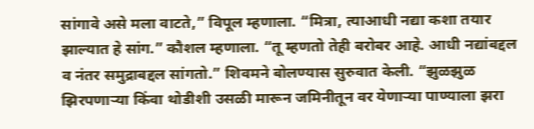सांगावे असे मला वाटते,” विपूल म्हणाला. “मित्रा, त्याआधी नद्या कशा तयार झाल्यात हे सांग.” कौशल म्हणाला. “तू म्हणतो तेही बरोबर आहे. आधी नद्यांबद्दल व नंतर समुद्राबद्दल सांगतो.” शिवमने बोलण्यास सुरुवात केली. “झुळझुळ झिरपणाऱ्या किंवा थोडीशी उसळी मारून जमिनीतून वर येणाऱ्या पाण्याला झरा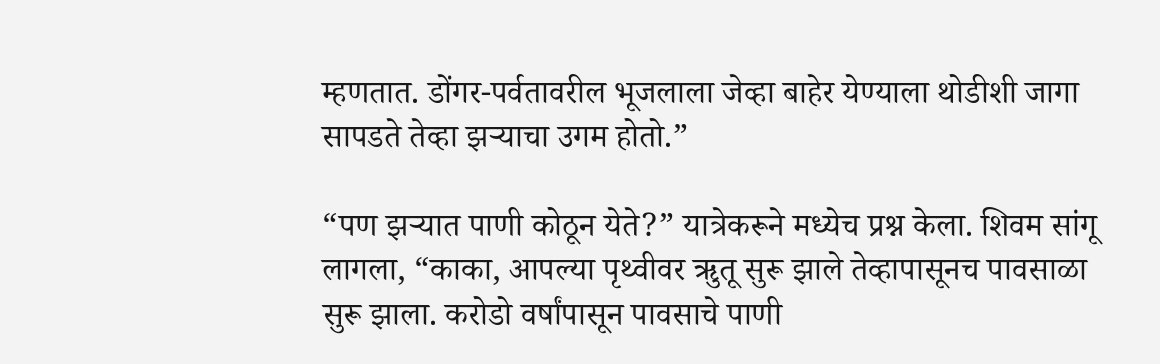म्हणतात. डोंगर-पर्वतावरील भूजलाला जेव्हा बाहेर येण्याला थोडीशी जागा सापडते तेव्हा झऱ्याचा उगम होतो.”

“पण झऱ्यात पाणी कोठून येते?” यात्रेकरूने मध्येच प्रश्न केला. शिवम सांगू लागला, “काका, आपल्या पृथ्वीवर ऋुतू सुरू झाले तेव्हापासूनच पावसाळा सुरू झाला. करोडो वर्षांपासून पावसाचे पाणी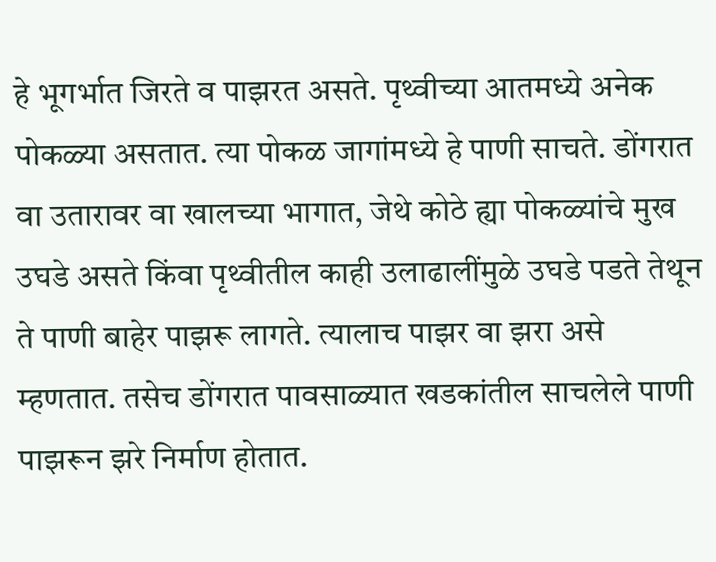हे भूगर्भात जिरते व पाझरत असते. पृथ्वीच्या आतमध्ये अनेक पोकळ्या असतात. त्या पोकळ जागांमध्ये हे पाणी साचते. डोंगरात वा उतारावर वा खालच्या भागात, जेथे कोठे ह्या पोकळ्यांचे मुख उघडे असते किंवा पृथ्वीतील काही उलाढालींमुळे उघडे पडते तेथून ते पाणी बाहेर पाझरू लागते. त्यालाच पाझर वा झरा असे म्हणतात. तसेच डोंगरात पावसाळ्यात खडकांतील साचलेले पाणी पाझरून झरे निर्माण होतात.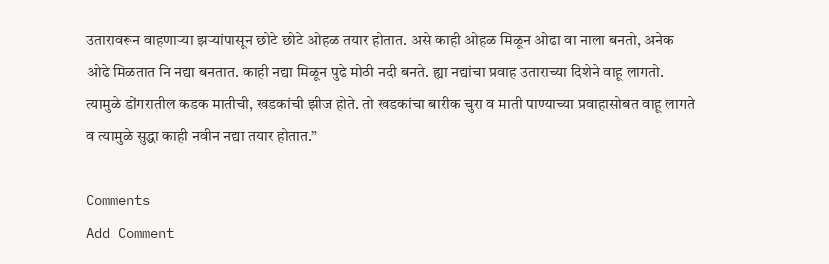उतारावरून वाहणाऱ्या झऱ्यांपासून छोटे छोटे ओहळ तयार होतात. असे काही ओहळ मिळून ओढा वा नाला बनतो, अनेक ओढे मिळतात नि नद्या बनतात. काही नद्या मिळून पुढे मोठी नदी बनते. ह्या नद्यांचा प्रवाह उताराच्या दिशेने वाहू लागतो. त्यामुळे डोंगरातील कडक मातीची, खडकांची झीज होते. तो खडकांचा बारीक चुरा व माती पाण्याच्या प्रवाहासोबत वाहू लागते व त्यामुळे सुद्धा काही नवीन नद्या तयार होतात.”

Comments
Add Comment